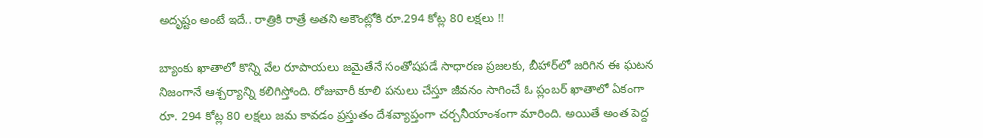అదృష్టం అంటే ఇదే.. రాత్రికి రాత్రే అతని అకౌంట్లోకి రూ.294 కోట్ల 80 లక్షలు !!

బ్యాంకు ఖాతాలో కొన్ని వేల రూపాయలు జమైతేనే సంతోషపడే సాధారణ ప్రజలకు, బీహార్‌లో జరిగిన ఈ ఘటన నిజంగానే ఆశ్చర్యాన్ని కలిగిస్తోంది. రోజువారీ కూలి పనులు చేస్తూ జీవనం సాగించే ఓ ప్లంబర్ ఖాతాలో ఏకంగా రూ. 294 కోట్ల 80 లక్షలు జమ కావడం ప్రస్తుతం దేశవ్యాప్తంగా చర్చనీయాంశంగా మారింది. అయితే అంత పెద్ద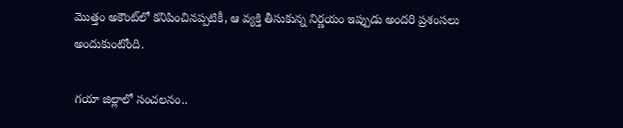మొత్తం అకౌంట్‌లో కనిపించినప్పటికీ, ఆ వ్యక్తి తీసుకున్న నిర్ణయం ఇప్పుడు అందరి ప్రశంసలు అందుకుంటోంది.

గయా జిల్లాలో సంచలనం..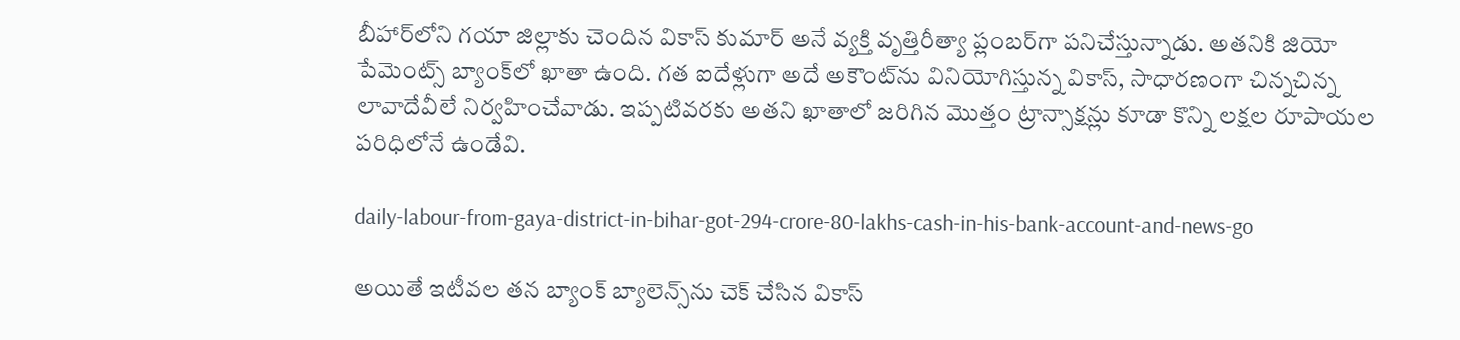బీహార్‌లోని గయా జిల్లాకు చెందిన వికాస్ కుమార్ అనే వ్యక్తి వృత్తిరీత్యా ప్లంబర్‌గా పనిచేస్తున్నాడు. అతనికి జియో పేమెంట్స్ బ్యాంక్‌లో ఖాతా ఉంది. గత ఐదేళ్లుగా అదే అకౌంట్‌ను వినియోగిస్తున్న వికాస్, సాధారణంగా చిన్నచిన్న లావాదేవీలే నిర్వహించేవాడు. ఇప్పటివరకు అతని ఖాతాలో జరిగిన మొత్తం ట్రాన్సాక్షన్లు కూడా కొన్ని లక్షల రూపాయల పరిధిలోనే ఉండేవి.

daily-labour-from-gaya-district-in-bihar-got-294-crore-80-lakhs-cash-in-his-bank-account-and-news-go

అయితే ఇటీవల తన బ్యాంక్ బ్యాలెన్స్‌ను చెక్ చేసిన వికాస్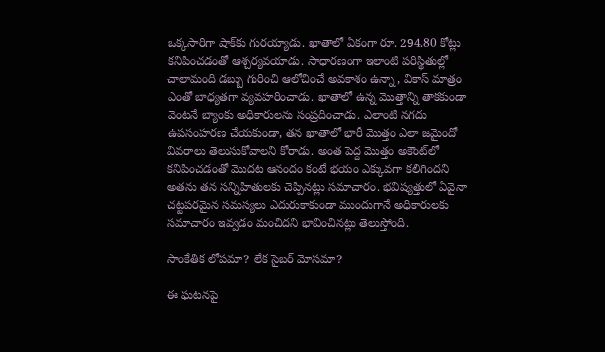ఒక్కసారిగా షాక్‌కు గురయ్యాడు. ఖాతాలో ఏకంగా రూ. 294.80 కోట్లు కనిపించడంతో ఆశ్చర్యవయాడు. సాధారణంగా ఇలాంటి పరిస్థితుల్లో చాలామంది డబ్బు గురించి ఆలోచించే అవకాశం ఉన్నా, వికాస్ మాత్రం ఎంతో బాధ్యతగా వ్యవహరించాడు. ఖాతాలో ఉన్న మొత్తాన్ని తాకకుండా వెంటనే బ్యాంకు అధికారులను సంప్రదించాడు. ఎలాంటి నగదు ఉపసంహరణ చేయకుండా, తన ఖాతాలో భారీ మొత్తం ఎలా జమైందో వివరాలు తెలుసుకోవాలని కోరాడు. అంత పెద్ద మొత్తం అకౌంట్‌లో కనిపించడంతో మొదట ఆనందం కంటే భయం ఎక్కువగా కలిగిందని అతను తన సన్నిహితులకు చెప్పినట్లు సమాచారం. భవిష్యత్తులో ఏవైనా చట్టపరమైన సమస్యలు ఎదురుకాకుండా ముందుగానే అధికారులకు సమాచారం ఇవ్వడం మంచిదని భావించినట్లు తెలుస్తోంది.

సాంకేతిక లోపమా? లేక సైబర్ మోసమా?

ఈ ఘటనపై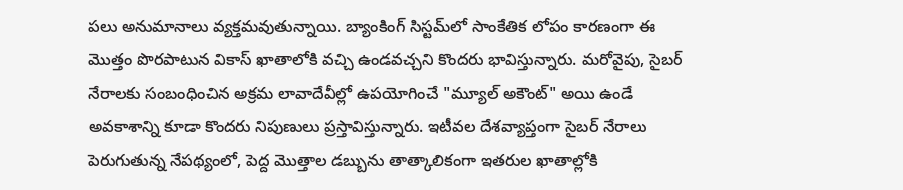పలు అనుమానాలు వ్యక్తమవుతున్నాయి. బ్యాంకింగ్ సిస్టమ్‌లో సాంకేతిక లోపం కారణంగా ఈ మొత్తం పొరపాటున వికాస్ ఖాతాలోకి వచ్చి ఉండవచ్చని కొందరు భావిస్తున్నారు. మరోవైపు, సైబర్ నేరాలకు సంబంధించిన అక్రమ లావాదేవీల్లో ఉపయోగించే "మ్యూల్ అకౌంట్" అయి ఉండే అవకాశాన్ని కూడా కొందరు నిపుణులు ప్రస్తావిస్తున్నారు. ఇటీవల దేశవ్యాప్తంగా సైబర్ నేరాలు పెరుగుతున్న నేపథ్యంలో, పెద్ద మొత్తాల డబ్బును తాత్కాలికంగా ఇతరుల ఖాతాల్లోకి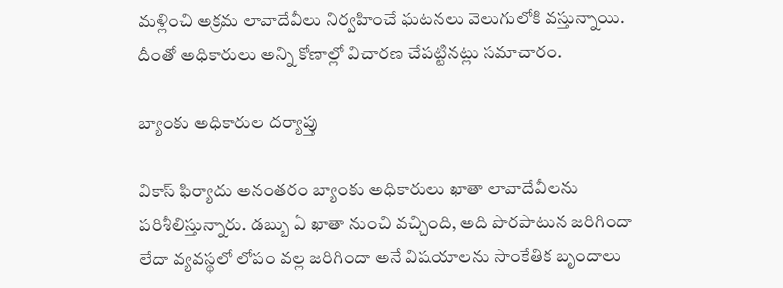మళ్లించి అక్రమ లావాదేవీలు నిర్వహించే ఘటనలు వెలుగులోకి వస్తున్నాయి. దీంతో అధికారులు అన్ని కోణాల్లో విచారణ చేపట్టినట్లు సమాచారం.

బ్యాంకు అధికారుల దర్యాప్తు

వికాస్ ఫిర్యాదు అనంతరం బ్యాంకు అధికారులు ఖాతా లావాదేవీలను పరిశీలిస్తున్నారు. డబ్బు ఏ ఖాతా నుంచి వచ్చింది, అది పొరపాటున జరిగిందా లేదా వ్యవస్థలో లోపం వల్ల జరిగిందా అనే విషయాలను సాంకేతిక బృందాలు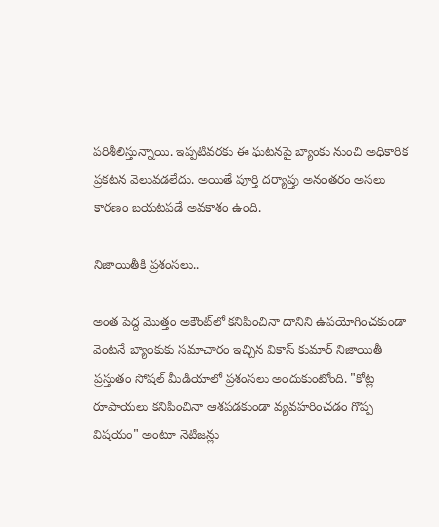పరిశీలిస్తున్నాయి. ఇప్పటివరకు ఈ ఘటనపై బ్యాంకు నుంచి అధికారిక ప్రకటన వెలువడలేదు. అయితే పూర్తి దర్యాప్తు అనంతరం అసలు కారణం బయటపడే అవకాశం ఉంది.

నిజాయితీకి ప్రశంసలు..

అంత పెద్ద మొత్తం అకౌంట్‌లో కనిపించినా దానిని ఉపయోగించకుండా వెంటనే బ్యాంకుకు సమాచారం ఇచ్చిన వికాస్ కుమార్ నిజాయితీ ప్రస్తుతం సోషల్ మీడియాలో ప్రశంసలు అందుకుంటోంది. "కోట్ల రూపాయలు కనిపించినా ఆశపడకుండా వ్యవహరించడం గొప్ప విషయం" అంటూ నెటిజన్లు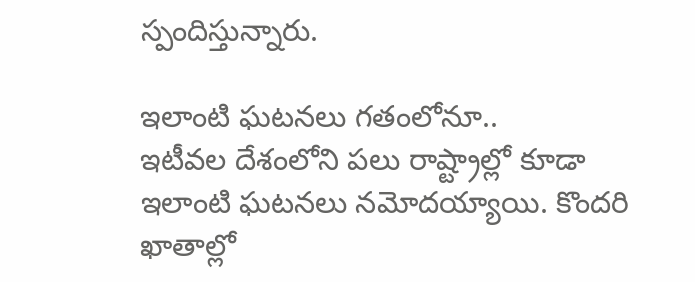స్పందిస్తున్నారు.

ఇలాంటి ఘటనలు గతంలోనూ..
ఇటీవల దేశంలోని పలు రాష్ట్రాల్లో కూడా ఇలాంటి ఘటనలు నమోదయ్యాయి. కొందరి ఖాతాల్లో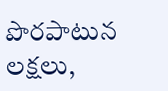పొరపాటున లక్షలు,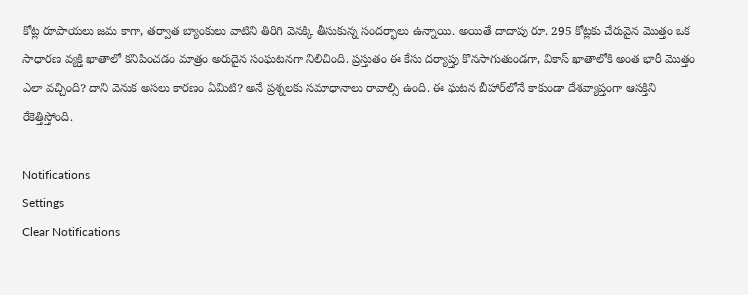కోట్ల రూపాయలు జమ కాగా, తర్వాత బ్యాంకులు వాటిని తిరిగి వెనక్కి తీసుకున్న సందర్భాలు ఉన్నాయి. అయితే దాదాపు రూ. 295 కోట్లకు చేరువైన మొత్తం ఒక సాధారణ వ్యక్తి ఖాతాలో కనిపించడం మాత్రం అరుదైన సంఘటనగా నిలిచింది. ప్రస్తుతం ఈ కేసు దర్యాప్తు కొనసాగుతుండగా, వికాస్ ఖాతాలోకి అంత భారీ మొత్తం ఎలా వచ్చింది? దాని వెనుక అసలు కారణం ఏమిటి? అనే ప్రశ్నలకు సమాధానాలు రావాల్సి ఉంది. ఈ ఘటన బీహార్‌లోనే కాకుండా దేశవ్యాప్తంగా ఆసక్తిని రేకెత్తిస్తోంది.

Notifications
Settings
Clear Notifications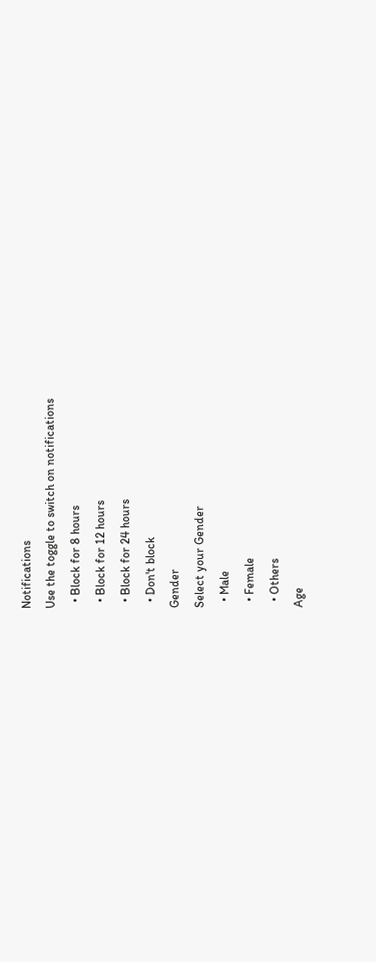Notifications
Use the toggle to switch on notifications
  • Block for 8 hours
  • Block for 12 hours
  • Block for 24 hours
  • Don't block
Gender
Select your Gender
  • Male
  • Female
  • Others
Age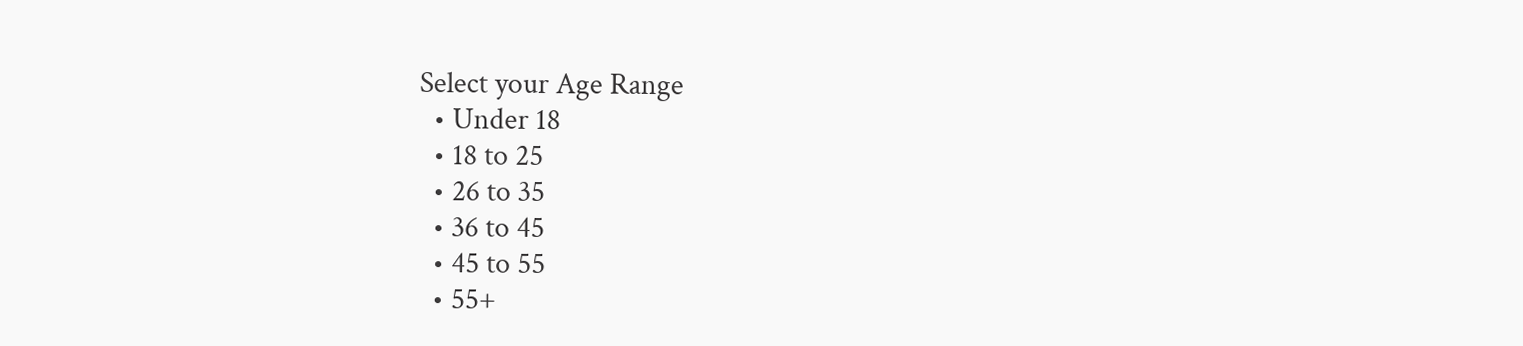Select your Age Range
  • Under 18
  • 18 to 25
  • 26 to 35
  • 36 to 45
  • 45 to 55
  • 55+